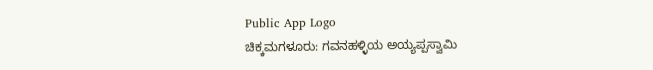Public App Logo
ಚಿಕ್ಕಮಗಳೂರು: ಗವನಹಳ್ಳಿಯ ಅಯ್ಯಪ್ಪಸ್ವಾಮಿ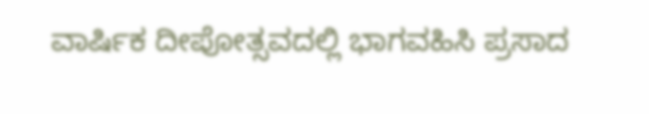ವಾರ್ಷಿಕ ದೀಪೋತ್ಸವದಲ್ಲಿ ಭಾಗವಹಿಸಿ ಪ್ರಸಾದ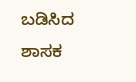ಬಡಿಸಿದ ಶಾಸಕ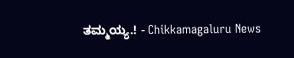ತಮ್ಮಯ್ಯ.! - Chikkamagaluru News